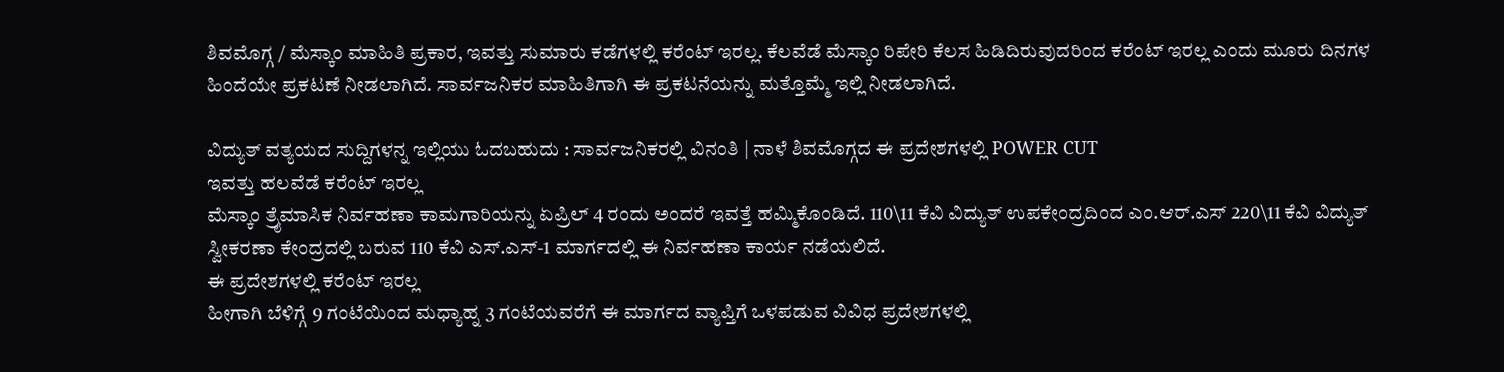ಶಿವಮೊಗ್ಗ / ಮೆಸ್ಕಾಂ ಮಾಹಿತಿ ಪ್ರಕಾರ, ಇವತ್ತು ಸುಮಾರು ಕಡೆಗಳಲ್ಲಿ ಕರೆಂಟ್ ಇರಲ್ಲ. ಕೆಲವೆಡೆ ಮೆಸ್ಕಾಂ ರಿಪೇರಿ ಕೆಲಸ ಹಿಡಿದಿರುವುದರಿಂದ ಕರೆಂಟ್ ಇರಲ್ಲ ಎಂದು ಮೂರು ದಿನಗಳ ಹಿಂದೆಯೇ ಪ್ರಕಟಣೆ ನೀಡಲಾಗಿದೆ. ಸಾರ್ವಜನಿಕರ ಮಾಹಿತಿಗಾಗಿ ಈ ಪ್ರಕಟನೆಯನ್ನು ಮತ್ತೊಮ್ಮೆ ಇಲ್ಲಿ ನೀಡಲಾಗಿದೆ.

ವಿದ್ಯುತ್ ವತ್ಯಯದ ಸುದ್ದಿಗಳನ್ನ ಇಲ್ಲಿಯು ಓದಬಹುದು : ಸಾರ್ವಜನಿಕರಲ್ಲಿ ವಿನಂತಿ | ನಾಳೆ ಶಿವಮೊಗ್ಗದ ಈ ಪ್ರದೇಶಗಳಲ್ಲಿ POWER CUT
ಇವತ್ತು ಹಲವೆಡೆ ಕರೆಂಟ್ ಇರಲ್ಲ
ಮೆಸ್ಕಾಂ ತ್ರೈಮಾಸಿಕ ನಿರ್ವಹಣಾ ಕಾಮಗಾರಿಯನ್ನು ಏಪ್ರಿಲ್ 4 ರಂದು ಅಂದರೆ ಇವತ್ತೆ ಹಮ್ಮಿಕೊಂಡಿದೆ. 110\11 ಕೆವಿ ವಿದ್ಯುತ್ ಉಪಕೇಂದ್ರದಿಂದ ಎಂ.ಆರ್.ಎಸ್ 220\11 ಕೆವಿ ವಿದ್ಯುತ್ ಸ್ವೀಕರಣಾ ಕೇಂದ್ರದಲ್ಲಿ ಬರುವ 110 ಕೆವಿ ಎಸ್.ಎಸ್-1 ಮಾರ್ಗದಲ್ಲಿ ಈ ನಿರ್ವಹಣಾ ಕಾರ್ಯ ನಡೆಯಲಿದೆ.
ಈ ಪ್ರದೇಶಗಳಲ್ಲಿ ಕರೆಂಟ್ ಇರಲ್ಲ
ಹೀಗಾಗಿ ಬೆಳಿಗ್ಗೆ 9 ಗಂಟೆಯಿಂದ ಮಧ್ಯಾಹ್ನ 3 ಗಂಟೆಯವರೆಗೆ ಈ ಮಾರ್ಗದ ವ್ಯಾಪ್ತಿಗೆ ಒಳಪಡುವ ವಿವಿಧ ಪ್ರದೇಶಗಳಲ್ಲಿ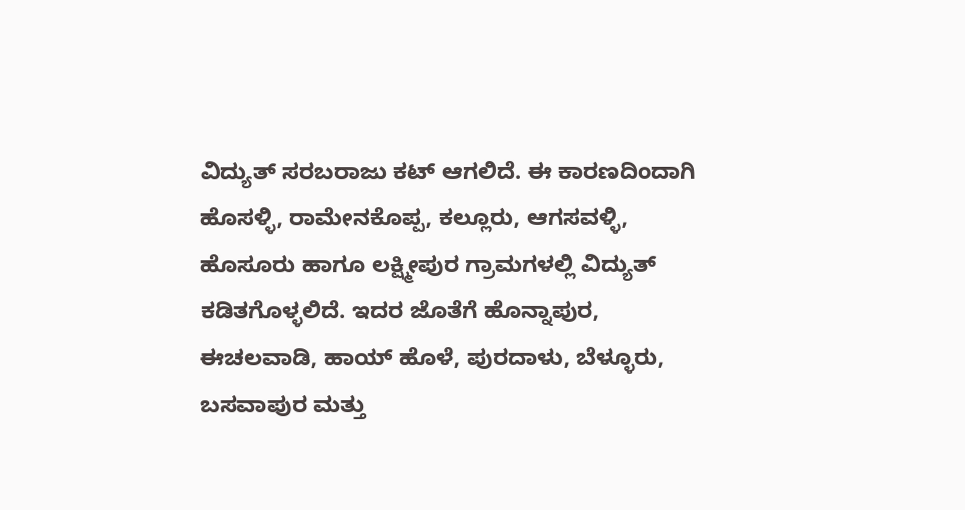ವಿದ್ಯುತ್ ಸರಬರಾಜು ಕಟ್ ಆಗಲಿದೆ. ಈ ಕಾರಣದಿಂದಾಗಿ ಹೊಸಳ್ಳಿ, ರಾಮೇನಕೊಪ್ಪ, ಕಲ್ಲೂರು, ಆಗಸವಳ್ಳಿ, ಹೊಸೂರು ಹಾಗೂ ಲಕ್ಷ್ಮೀಪುರ ಗ್ರಾಮಗಳಲ್ಲಿ ವಿದ್ಯುತ್ ಕಡಿತಗೊಳ್ಳಲಿದೆ. ಇದರ ಜೊತೆಗೆ ಹೊನ್ನಾಪುರ, ಈಚಲವಾಡಿ, ಹಾಯ್ ಹೊಳೆ, ಪುರದಾಳು, ಬೆಳ್ಳೂರು, ಬಸವಾಪುರ ಮತ್ತು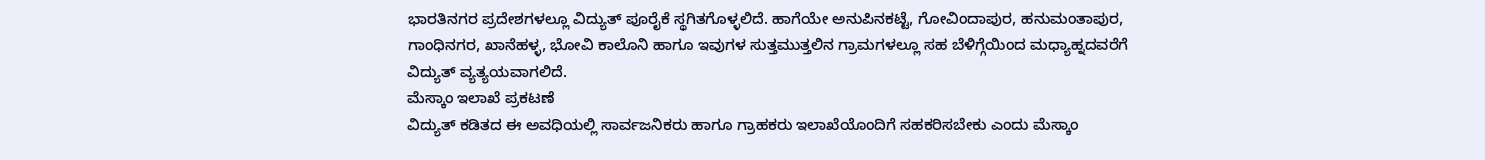ಭಾರತಿನಗರ ಪ್ರದೇಶಗಳಲ್ಲೂ ವಿದ್ಯುತ್ ಪೂರೈಕೆ ಸ್ಥಗಿತಗೊಳ್ಳಲಿದೆ. ಹಾಗೆಯೇ ಅನುಪಿನಕಟ್ಟೆ, ಗೋವಿಂದಾಪುರ, ಹನುಮಂತಾಪುರ, ಗಾಂಧಿನಗರ, ಖಾನೆಹಳ್ಳ, ಭೋವಿ ಕಾಲೊನಿ ಹಾಗೂ ಇವುಗಳ ಸುತ್ತಮುತ್ತಲಿನ ಗ್ರಾಮಗಳಲ್ಲೂ ಸಹ ಬೆಳಿಗ್ಗೆಯಿಂದ ಮಧ್ಯಾಹ್ನದವರೆಗೆ ವಿದ್ಯುತ್ ವ್ಯತ್ಯಯವಾಗಲಿದೆ.
ಮೆಸ್ಕಾಂ ಇಲಾಖೆ ಪ್ರಕಟಣೆ
ವಿದ್ಯುತ್ ಕಡಿತದ ಈ ಅವಧಿಯಲ್ಲಿ ಸಾರ್ವಜನಿಕರು ಹಾಗೂ ಗ್ರಾಹಕರು ಇಲಾಖೆಯೊಂದಿಗೆ ಸಹಕರಿಸಬೇಕು ಎಂದು ಮೆಸ್ಕಾಂ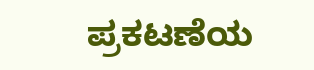ಪ್ರಕಟಣೆಯ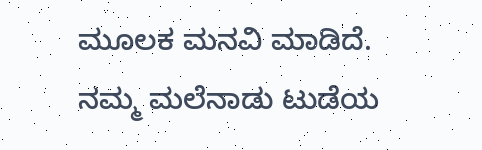ಮೂಲಕ ಮನವಿ ಮಾಡಿದೆ.
ನಮ್ಮ ಮಲೆನಾಡು ಟುಡೆಯ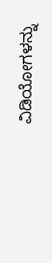ವಿಡಿಯೋಗಳನ್ನು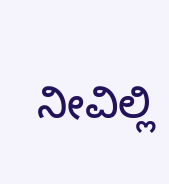ನೀವಿಲ್ಲಿ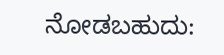ನೋಡಬಹುದು: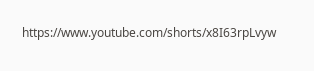https://www.youtube.com/shorts/x8I63rpLvyw